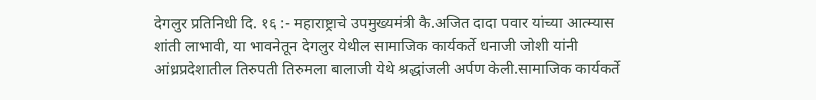देगलुर प्रतिनिधी दि. १६ :- महाराष्ट्राचे उपमुख्यमंत्री कै.अजित दादा पवार यांच्या आत्म्यास शांती लाभावी, या भावनेतून देगलुर येथील सामाजिक कार्यकर्ते धनाजी जोशी यांनी आंध्रप्रदेशातील तिरुपती तिरुमला बालाजी येथे श्रद्धांजली अर्पण केली.सामाजिक कार्यकर्ते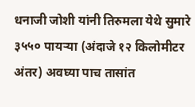धनाजी जोशी यांनी तिरुमला येथे सुमारे ३५५० पायऱ्या (अंदाजे १२ किलोमीटर अंतर) अवघ्या पाच तासांत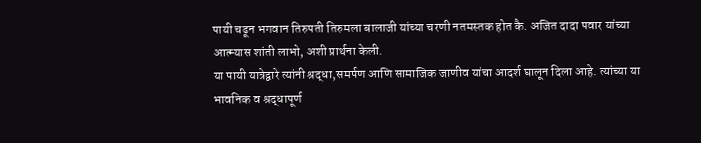पायी चढून भगवान तिरुपती तिरुमला बालाजी यांच्या चरणी नतमस्तक होत कै. अजित दादा पवार यांच्या आत्म्यास शांती लाभो, अशी प्रार्थना केली.
या पायी यात्रेद्वारे त्यांनी श्रद्धा,समर्पण आणि सामाजिक जाणीव यांचा आदर्श घालून दिला आहे. त्यांच्या या भावनिक व श्रद्धापूर्ण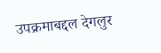उपक्रमाबद्दल देगलुर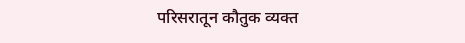परिसरातून कौतुक व्यक्त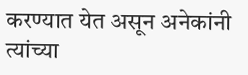करण्यात येत असून अनेकांनी त्यांच्या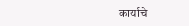कार्याचे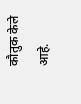कौतुक केले आहे.